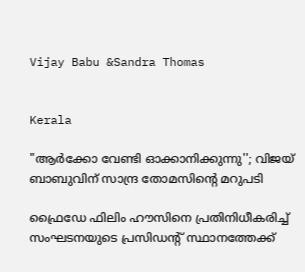Vijay Babu &Sandra Thomas


Kerala

"ആർക്കോ വേണ്ടി ഓക്കാനിക്കുന്നു''; വിജയ് ബാബുവിന് സാന്ദ്ര തോമസിന്‍റെ മറുപടി

ഫ്രൈഡേ ഫിലിം ഹൗസിനെ പ്രതിനിധീകരിച്ച് സംഘടനയുടെ പ്രസിഡന്‍റ് സ്ഥാനത്തേക്ക്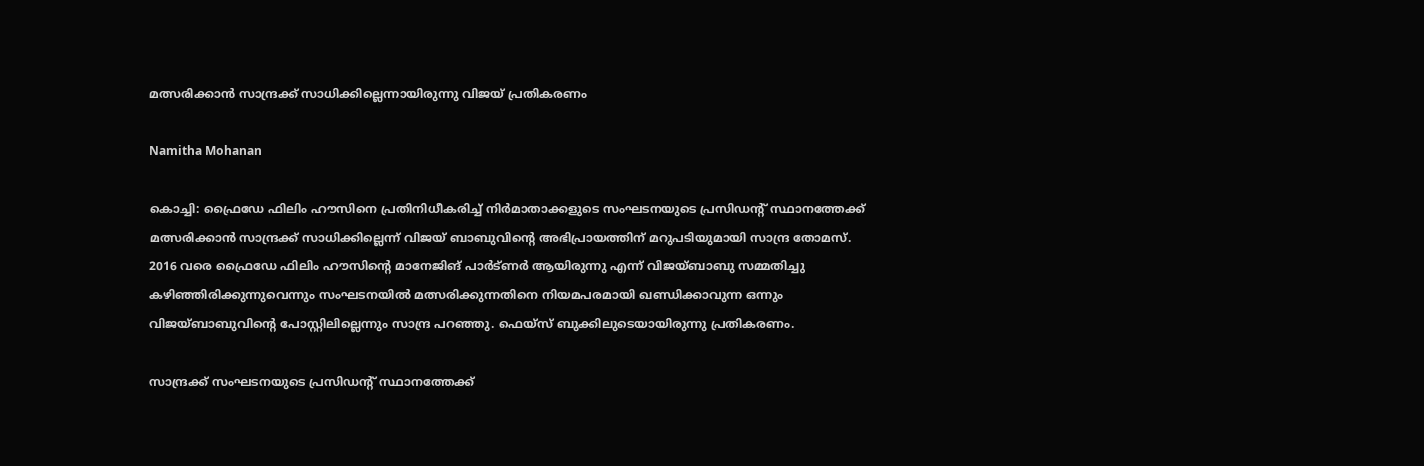മത്സരിക്കാൻ സാന്ദ്രക്ക് സാധിക്കില്ലെന്നായിരുന്നു വിജയ് പ്രതികരണം

Namitha Mohanan

കൊച്ചി: ഫ്രൈഡേ ഫിലിം ഹൗസിനെ പ്രതിനിധീകരിച്ച് നിർമാതാക്കളുടെ സംഘടനയുടെ പ്രസിഡന്‍റ് സ്ഥാനത്തേക്ക് മത്സരിക്കാൻ സാന്ദ്രക്ക് സാധിക്കില്ലെന്ന് വിജയ് ബാബുവിന്‍റെ അഭിപ്രായത്തിന് മറുപടിയുമായി സാന്ദ്ര തോമസ്. 2016 വരെ ഫ്രൈഡേ ഫിലിം ഹൗസിന്‍റെ മാനേജിങ് പാർട്ണർ ആയിരുന്നു എന്ന് വിജയ്ബാബു സമ്മതിച്ചു കഴിഞ്ഞിരിക്കുന്നുവെന്നും സംഘടനയിൽ മത്സരിക്കുന്നതിനെ നിയമപരമായി ഖണ്ഡിക്കാവുന്ന ഒന്നും വിജയ്ബാബുവിന്‍റെ പോസ്റ്റിലില്ലെന്നും സാന്ദ്ര പറഞ്ഞു. ഫെയ്സ് ബുക്കിലുടെയായിരുന്നു പ്രതികരണം.

സാന്ദ്രക്ക് സംഘടനയുടെ പ്രസിഡന്‍റ് സ്ഥാനത്തേക്ക്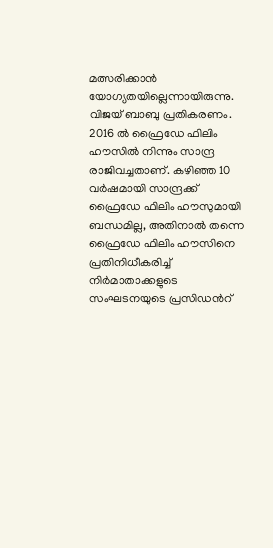മത്സരിക്കാൻ യോഗ്യതയില്ലെന്നായിരുന്നു. വിജയ് ബാബു പ്രതികരണം. 2016 ൽ ഫ്രൈഡേ ഫിലിം ഹൗസിൽ നിന്നും സാന്ദ്ര രാജിവച്ചതാണ്. കഴിഞ്ഞ 10 വർഷമായി സാന്ദ്രക്ക് ഫ്രൈഡേ ഫിലിം ഹൗസുമായി ബന്ധമില്ല, അതിനാൽ തന്നെ ഫ്രൈഡേ ഫിലിം ഹൗസിനെ പ്രതിനിധീകരിച്ച് നിർമാതാക്കളുടെ സംഘടനയുടെ പ്രസിഡന്‍റ്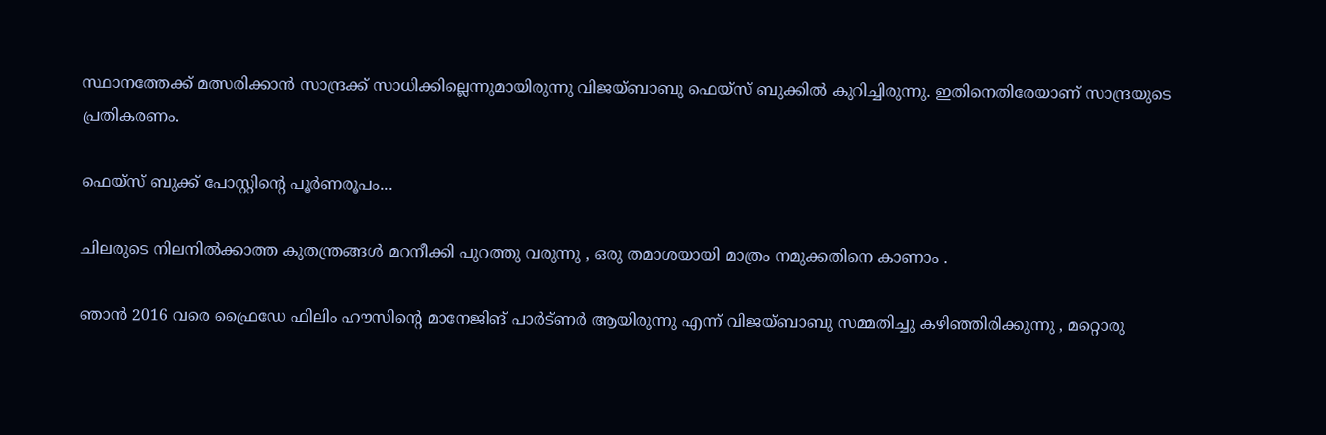സ്ഥാനത്തേക്ക് മത്സരിക്കാൻ സാന്ദ്രക്ക് സാധിക്കില്ലെന്നുമായിരുന്നു വിജയ്ബാബു ഫെയ്സ് ബുക്കിൽ കുറിച്ചിരുന്നു. ഇതിനെതിരേയാണ് സാന്ദ്രയുടെ പ്രതികരണം.

ഫെയ്സ് ബുക്ക് പോസ്റ്റിന്‍റെ പൂർണരൂപം...

ചിലരുടെ നിലനിൽക്കാത്ത കുതന്ത്രങ്ങൾ മറനീക്കി പുറത്തു വരുന്നു , ഒരു തമാശയായി മാത്രം നമുക്കതിനെ കാണാം .

ഞാൻ 2016 വരെ ഫ്രൈഡേ ഫിലിം ഹൗസിന്‍റെ മാനേജിങ് പാർട്ണർ ആയിരുന്നു എന്ന് വിജയ്ബാബു സമ്മതിച്ചു കഴിഞ്ഞിരിക്കുന്നു , മറ്റൊരു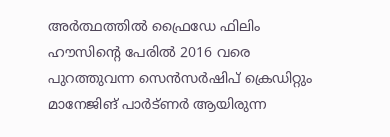അർത്ഥത്തിൽ ഫ്രൈഡേ ഫിലിം ഹൗസിന്‍റെ പേരിൽ 2016 വരെ പുറത്തുവന്ന സെൻസർഷിപ് ക്രെഡിറ്റും മാനേജിങ് പാർട്ണർ ആയിരുന്ന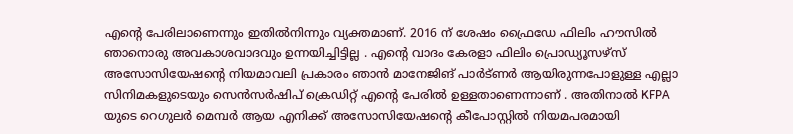എന്‍റെ പേരിലാണെന്നും ഇതിൽനിന്നും വ്യക്തമാണ്. 2016 ന് ശേഷം ഫ്രൈഡേ ഫിലിം ഹൗസിൽ ഞാനൊരു അവകാശവാദവും ഉന്നയിച്ചിട്ടില്ല . എന്‍റെ വാദം കേരളാ ഫിലിം പ്രൊഡ്യൂസഴ്സ് അസോസിയേഷന്‍റെ നിയമാവലി പ്രകാരം ഞാൻ മാനേജിങ് പാർട്ണർ ആയിരുന്നപോളുള്ള എല്ലാ സിനിമകളുടെയും സെൻസർഷിപ് ക്രെഡിറ്റ് എന്‍റെ പേരിൽ ഉള്ളതാണെന്നാണ് . അതിനാൽ KFPA യുടെ റെഗുലർ മെമ്പർ ആയ എനിക്ക് അസോസിയേഷന്റെ കീപോസ്റ്റിൽ നിയമപരമായി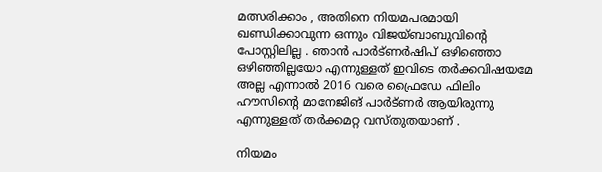മത്സരിക്കാം , അതിനെ നിയമപരമായി ഖണ്ഡിക്കാവുന്ന ഒന്നും വിജയ്ബാബുവിന്‍റെ പോസ്റ്റിലില്ല . ഞാൻ പാർട്ണർഷിപ് ഒഴിഞ്ഞൊ ഒഴിഞ്ഞില്ലയോ എന്നുള്ളത് ഇവിടെ തർക്കവിഷയമേ അല്ല എന്നാൽ 2016 വരെ ഫ്രൈഡേ ഫിലിം ഹൗസിന്റെ മാനേജിങ് പാർട്ണർ ആയിരുന്നു എന്നുള്ളത് തർക്കമറ്റ വസ്തുതയാണ് .

നിയമം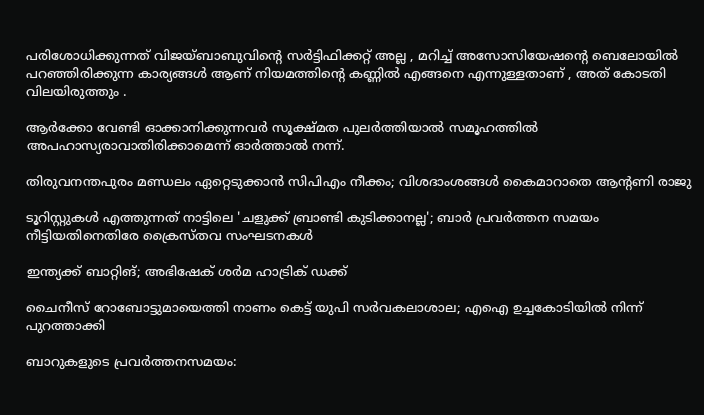പരിശോധിക്കുന്നത് വിജയ്ബാബുവിന്റെ സർട്ടിഫിക്കറ്റ് അല്ല , മറിച്ച്‌ അസോസിയേഷന്റെ ബെലോയിൽ പറഞ്ഞിരിക്കുന്ന കാര്യങ്ങൾ ആണ് നിയമത്തിന്റെ കണ്ണിൽ എങ്ങനെ എന്നുള്ളതാണ് , അത് കോടതി വിലയിരുത്തും .

ആർക്കോ വേണ്ടി ഓക്കാനിക്കുന്നവർ സൂക്ഷ്മത പുലർത്തിയാൽ സമൂഹത്തിൽ അപഹാസ്യരാവാതിരിക്കാമെന്ന് ഓർത്താൽ നന്ന്.

തിരുവനന്തപുരം മണ്ഡലം ഏറ്റെടുക്കാൻ സിപിഎം നീക്കം; വിശദാംശങ്ങൾ കൈമാറാതെ ആന്‍റണി രാജു

ടൂറിസ്റ്റുകൾ എത്തുന്നത് നാട്ടിലെ 'ചളുക്ക് ബ്രാണ്ടി കുടിക്കാനല്ല'; ബാർ പ്രവർത്തന സമയം നീട്ടിയതിനെതിരേ ക്രൈസ്തവ സംഘടനകൾ

ഇന്ത്യക്ക് ബാറ്റിങ്; അഭിഷേക് ശർമ ഹാട്രിക് ഡക്ക്

ചൈനീസ് റോബോട്ടുമായെത്തി നാണം കെട്ട് യുപി സർവകലാശാല; എഐ ഉച്ചകോടിയിൽ നിന്ന് പുറത്താക്കി

ബാറുകളുടെ പ്രവർത്തനസമയം‌: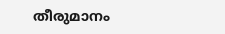തീരുമാനം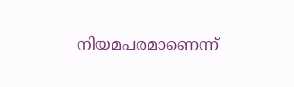നിയമപരമാണെന്ന്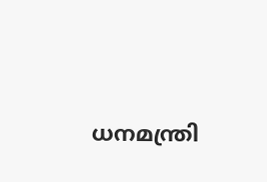ധനമന്ത്രി